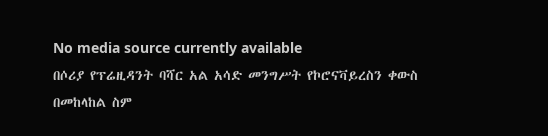No media source currently available
በሶሪያ የፕሬዚዳንት ባሻር አል አሳድ መንግሥት የኮሮናቫይረስን ቀውስ በመከላከል ስም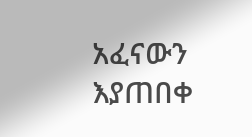አፈናውን እያጠበቀ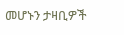መሆኑን ታዛቢዎች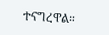ተናግረዋል።